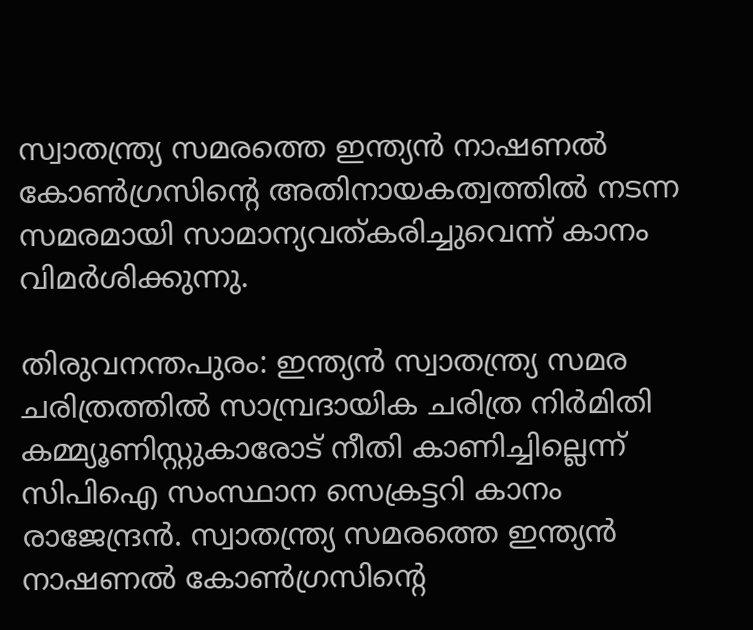സ്വാതന്ത്ര്യ സമരത്തെ ഇന്ത്യൻ നാഷണൽ കോണ്‍ഗ്രസിന്‍റെ അതിനായകത്വത്തിൽ നടന്ന സമരമായി സാമാന്യവത്കരിച്ചുവെന്ന് കാനം വിമര്‍ശിക്കുന്നു.

തിരുവനന്തപുരം: ഇന്ത്യൻ സ്വാതന്ത്ര്യ സമര ചരിത്രത്തില്‍ സാമ്പ്രദായിക ചരിത്ര നിർമിതി കമ്മ്യൂണിസ്റ്റുകാരോട് നീതി കാണിച്ചില്ലെന്ന് സിപിഐ സംസ്ഥാന സെക്രട്ടറി കാനം രാജേന്ദ്രന്‍. സ്വാതന്ത്ര്യ സമരത്തെ ഇന്ത്യൻ നാഷണൽ കോണ്‍ഗ്രസിന്‍റെ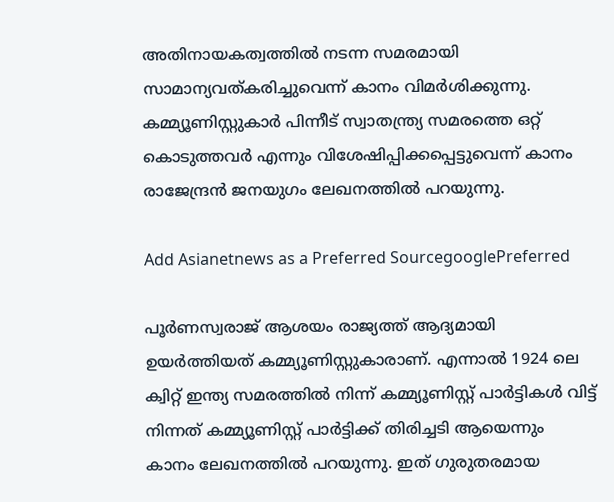അതിനായകത്വത്തിൽ നടന്ന സമരമായി സാമാന്യവത്കരിച്ചുവെന്ന് കാനം വിമര്‍ശിക്കുന്നു. കമ്മ്യൂണിസ്റ്റുകാർ പിന്നീട് സ്വാതന്ത്ര്യ സമരത്തെ ഒറ്റ് കൊടുത്തവർ എന്നും വിശേഷിപ്പിക്കപ്പെട്ടുവെന്ന് കാനം രാജേന്ദ്രന്‍ ജനയുഗം ലേഖനത്തിൽ പറയുന്നു.

Add Asianetnews as a Preferred SourcegooglePreferred

പൂര്‍ണസ്വരാജ് ആശയം രാജ്യത്ത് ആദ്യമായി ഉയർത്തിയത് കമ്മ്യൂണിസ്റ്റുകാരാണ്. എന്നാൽ 1924 ലെ ക്വിറ്റ് ഇന്ത്യ സമരത്തിൽ നിന്ന് കമ്മ്യൂണിസ്റ്റ് പാർട്ടികൾ വിട്ട് നിന്നത് കമ്മ്യൂണിസ്റ്റ് പാർട്ടിക്ക് തിരിച്ചടി ആയെന്നും കാനം ലേഖനത്തിൽ പറയുന്നു. ഇത് ഗുരുതരമായ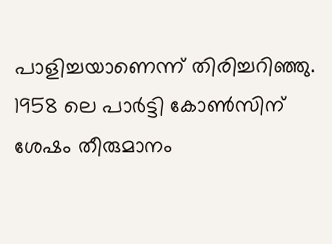പാളിച്ചയാണെന്ന് തിരിച്ചറിഞ്ഞു. 1958 ലെ പാർട്ടി കോണ്‍സിന് ശേഷം തീരുമാനം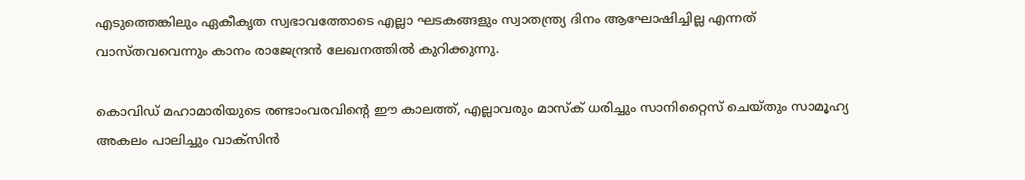എടുത്തെങ്കിലും ഏകീകൃത സ്വഭാവത്തോടെ എല്ലാ ഘടകങ്ങളും സ്വാതന്ത്ര്യ ദിനം ആഘോഷിച്ചില്ല എന്നത് വാസ്തവവെന്നും കാനം രാജേന്ദ്രന്‍ ലേഖനത്തില്‍ കുറിക്കുന്നു.

കൊവിഡ് മഹാമാരിയുടെ രണ്ടാംവരവിന്റെ ഈ കാലത്ത്, എല്ലാവരും മാസ്‌ക് ധരിച്ചും സാനിറ്റൈസ് ചെയ്തും സാമൂഹ്യ അകലം പാലിച്ചും വാക്സിന്‍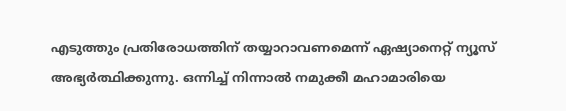എടുത്തും പ്രതിരോധത്തിന് തയ്യാറാവണമെന്ന് ഏഷ്യാനെറ്റ് ന്യൂസ് അഭ്യര്‍ത്ഥിക്കുന്നു. ഒന്നിച്ച് നിന്നാല്‍ നമുക്കീ മഹാമാരിയെ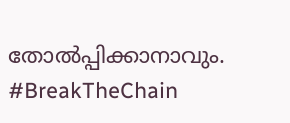തോല്‍പ്പിക്കാനാവും. #BreakTheChain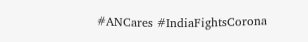#ANCares #IndiaFightsCorona